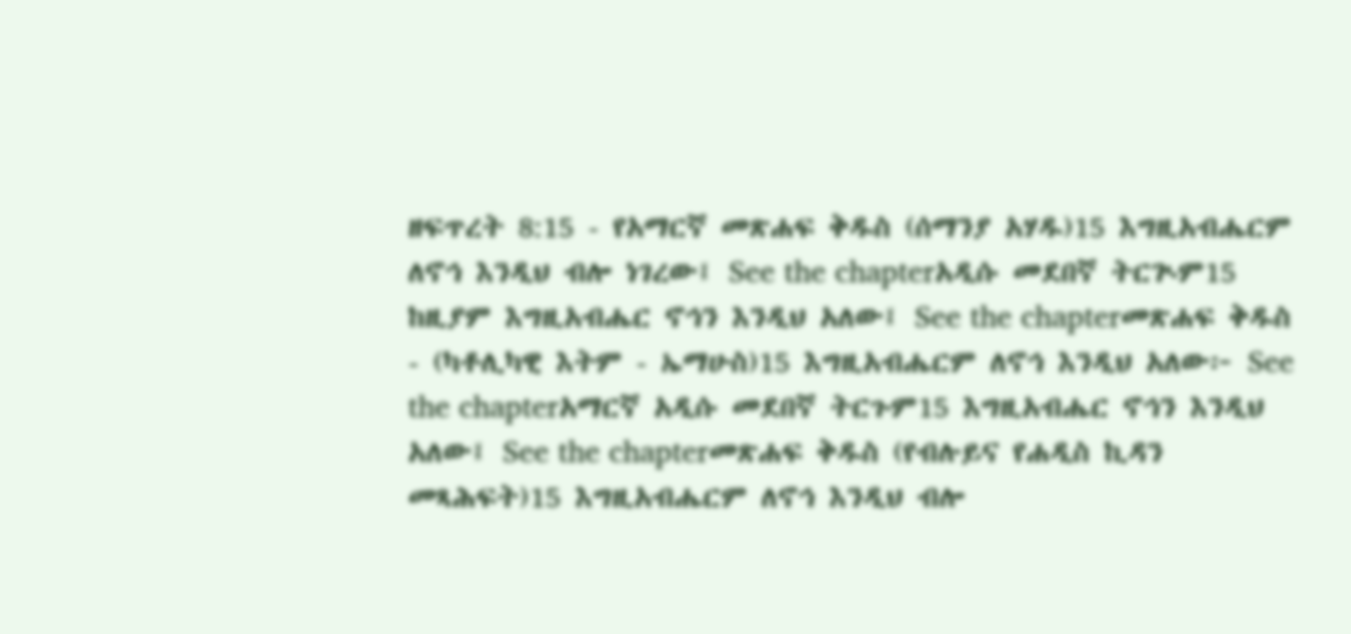ዘፍጥረት 8:15 - የአማርኛ መጽሐፍ ቅዱስ (ሰማንያ አሃዱ)15 እግዚአብሔርም ለኖኅ እንዲህ ብሎ ነገረው፤ See the chapterአዲሱ መደበኛ ትርጒም15 ከዚያም እግዚአብሔር ኖኅን እንዲህ አለው፤ See the chapterመጽሐፍ ቅዱስ - (ካቶሊካዊ እትም - ኤማሁስ)15 እግዚአብሔርም ለኖኅ እንዲህ አለው፦ See the chapterአማርኛ አዲሱ መደበኛ ትርጉም15 እግዚአብሔር ኖኅን እንዲህ አለው፤ See the chapterመጽሐፍ ቅዱስ (የብሉይና የሐዲስ ኪዳን መጻሕፍት)15 እግዚአብሔርም ለኖኅ እንዲህ ብሎ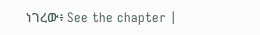ነገረው፥ See the chapter |